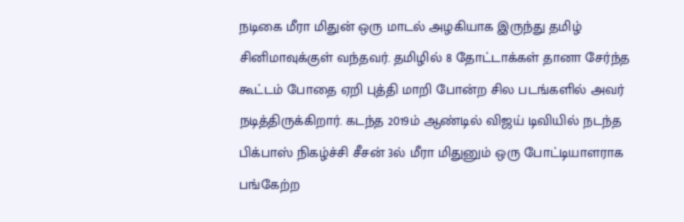நடிகை மீரா மிதுன் ஒரு மாடல் அழகியாக இருந்து தமிழ் சினிமாவுக்குள் வந்தவர். தமிழில் 8 தோட்டாக்கள் தானா சேர்ந்த கூட்டம் போதை ஏறி புத்தி மாறி போன்ற சில படங்களில் அவர் நடித்திருக்கிறார். கடந்த 2019ம் ஆண்டில் விஜய் டிவியில் நடந்த பிக்பாஸ் நிகழ்ச்சி சீசன் 3ல் மீரா மிதுனும் ஒரு போட்டியாளராக பங்கேற்ற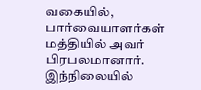வகையில், பார்வையாளர்கள் மத்தியில் அவர் பிரபலமானார்.
இந்நிலையில்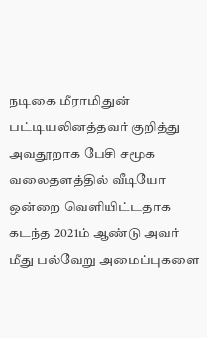நடிகை மீராமிதுன் பட்டியலினத்தவர் குறித்து அவதூறாக பேசி சமூக வலைதளத்தில் வீடியோ ஒன்றை வெளியிட்டதாக கடந்த 2021ம் ஆண்டு அவர் மீது பல்வேறு அமைப்புகளை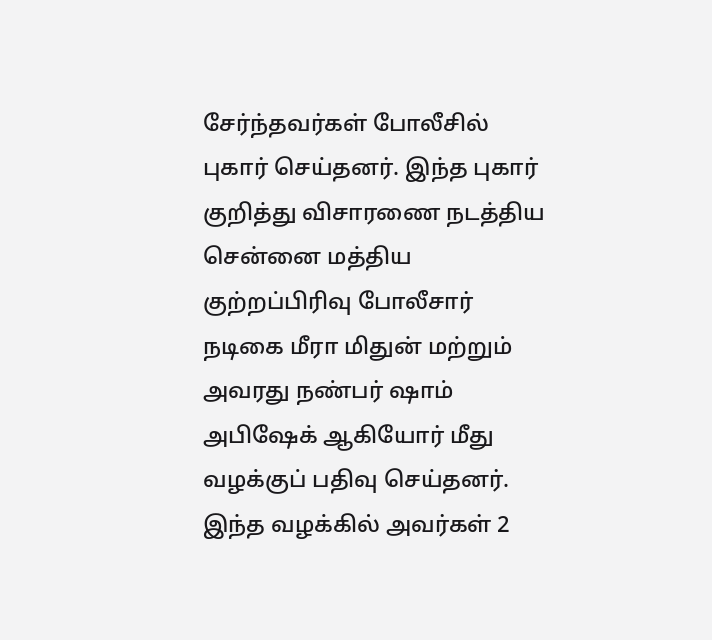சேர்ந்தவர்கள் போலீசில் புகார் செய்தனர். இந்த புகார் குறித்து விசாரணை நடத்திய சென்னை மத்திய குற்றப்பிரிவு போலீசார் நடிகை மீரா மிதுன் மற்றும் அவரது நண்பர் ஷாம் அபிஷேக் ஆகியோர் மீது வழக்குப் பதிவு செய்தனர்.
இந்த வழக்கில் அவர்கள் 2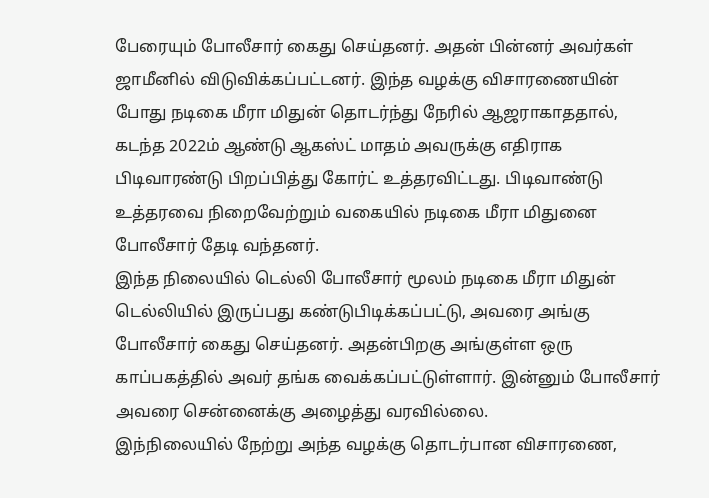பேரையும் போலீசார் கைது செய்தனர். அதன் பின்னர் அவர்கள் ஜாமீனில் விடுவிக்கப்பட்டனர். இந்த வழக்கு விசாரணையின் போது நடிகை மீரா மிதுன் தொடர்ந்து நேரில் ஆஜராகாததால், கடந்த 2022ம் ஆண்டு ஆகஸ்ட் மாதம் அவருக்கு எதிராக பிடிவாரண்டு பிறப்பித்து கோர்ட் உத்தரவிட்டது. பிடிவாண்டு உத்தரவை நிறைவேற்றும் வகையில் நடிகை மீரா மிதுனை போலீசார் தேடி வந்தனர்.
இந்த நிலையில் டெல்லி போலீசார் மூலம் நடிகை மீரா மிதுன் டெல்லியில் இருப்பது கண்டுபிடிக்கப்பட்டு, அவரை அங்கு போலீசார் கைது செய்தனர். அதன்பிறகு அங்குள்ள ஒரு காப்பகத்தில் அவர் தங்க வைக்கப்பட்டுள்ளார். இன்னும் போலீசார் அவரை சென்னைக்கு அழைத்து வரவில்லை.
இந்நிலையில் நேற்று அந்த வழக்கு தொடர்பான விசாரணை,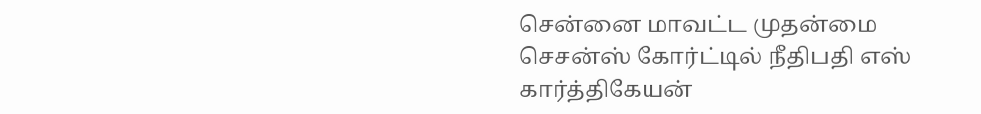சென்னை மாவட்ட முதன்மை செசன்ஸ் கோர்ட்டில் நீதிபதி எஸ் கார்த்திகேயன்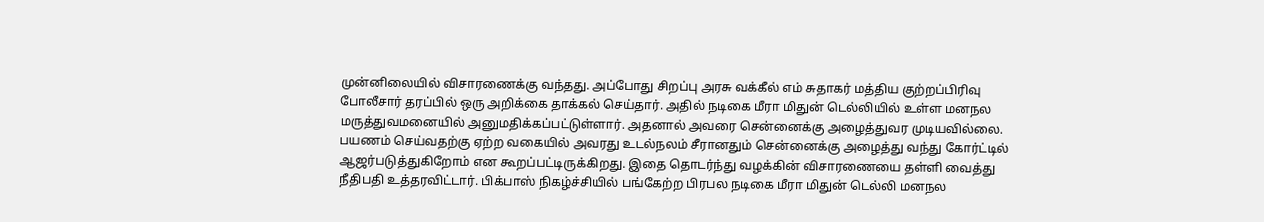முன்னிலையில் விசாரணைக்கு வந்தது. அப்போது சிறப்பு அரசு வக்கீல் எம் சுதாகர் மத்திய குற்றப்பிரிவு போலீசார் தரப்பில் ஒரு அறிக்கை தாக்கல் செய்தார். அதில் நடிகை மீரா மிதுன் டெல்லியில் உள்ள மனநல மருத்துவமனையில் அனுமதிக்கப்பட்டுள்ளார். அதனால் அவரை சென்னைக்கு அழைத்துவர முடியவில்லை.
பயணம் செய்வதற்கு ஏற்ற வகையில் அவரது உடல்நலம் சீரானதும் சென்னைக்கு அழைத்து வந்து கோர்ட்டில் ஆஜர்படுத்துகிறோம் என கூறப்பட்டிருக்கிறது. இதை தொடர்ந்து வழக்கின் விசாரணையை தள்ளி வைத்து நீதிபதி உத்தரவிட்டார். பிக்பாஸ் நிகழ்ச்சியில் பங்கேற்ற பிரபல நடிகை மீரா மிதுன் டெல்லி மனநல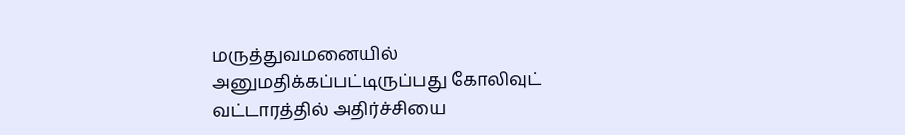மருத்துவமனையில் அனுமதிக்கப்பட்டிருப்பது கோலிவுட் வட்டாரத்தில் அதிர்ச்சியை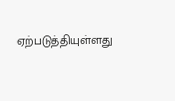ஏற்படுத்தியுள்ளது